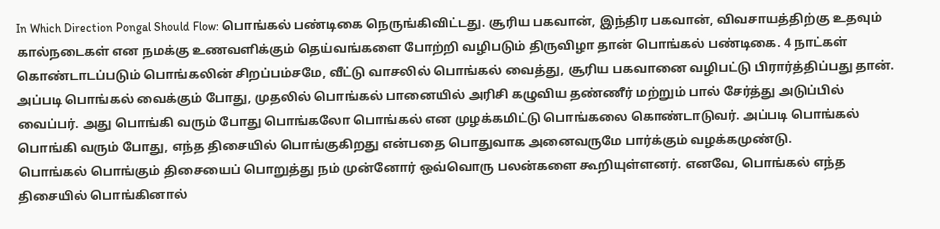In Which Direction Pongal Should Flow: பொங்கல் பண்டிகை நெருங்கிவிட்டது. சூரிய பகவான், இந்திர பகவான், விவசாயத்திற்கு உதவும் கால்நடைகள் என நமக்கு உணவளிக்கும் தெய்வங்களை போற்றி வழிபடும் திருவிழா தான் பொங்கல் பண்டிகை. 4 நாட்கள் கொண்டாடப்படும் பொங்கலின் சிறப்பம்சமே, வீட்டு வாசலில் பொங்கல் வைத்து, சூரிய பகவானை வழிபட்டு பிரார்த்திப்பது தான்.
அப்படி பொங்கல் வைக்கும் போது, முதலில் பொங்கல் பானையில் அரிசி கழுவிய தண்ணீர் மற்றும் பால் சேர்த்து அடுப்பில் வைப்பர். அது பொங்கி வரும் போது பொங்கலோ பொங்கல் என முழக்கமிட்டு பொங்கலை கொண்டாடுவர். அப்படி பொங்கல் பொங்கி வரும் போது, எந்த திசையில் பொங்குகிறது என்பதை பொதுவாக அனைவருமே பார்க்கும் வழக்கமுண்டு.
பொங்கல் பொங்கும் திசையைப் பொறுத்து நம் முன்னோர் ஒவ்வொரு பலன்களை கூறியுள்ளனர். எனவே, பொங்கல் எந்த திசையில் பொங்கினால்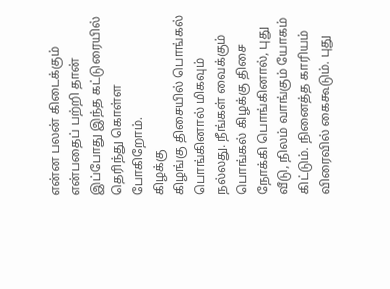என்ன பலன் கிடைக்கும் என்பதைப் பற்றி தான் இப்போது இந்த கட்டுரையில் தெரிந்து கொள்ள போகிறோம்.
கிழக்கு
கிழங்கு திசையில் பொங்கல் பொங்கினால் மிகவும் நல்லது. நீங்கள் வைக்கும் பொங்கல் கிழக்கு திசை நோக்கி பொங்கினால், புது வீடு, நிலம் வாங்கும் யோகம் கிட்டும். நினைத்த காரியம் விரைவில் கைகூடும். புது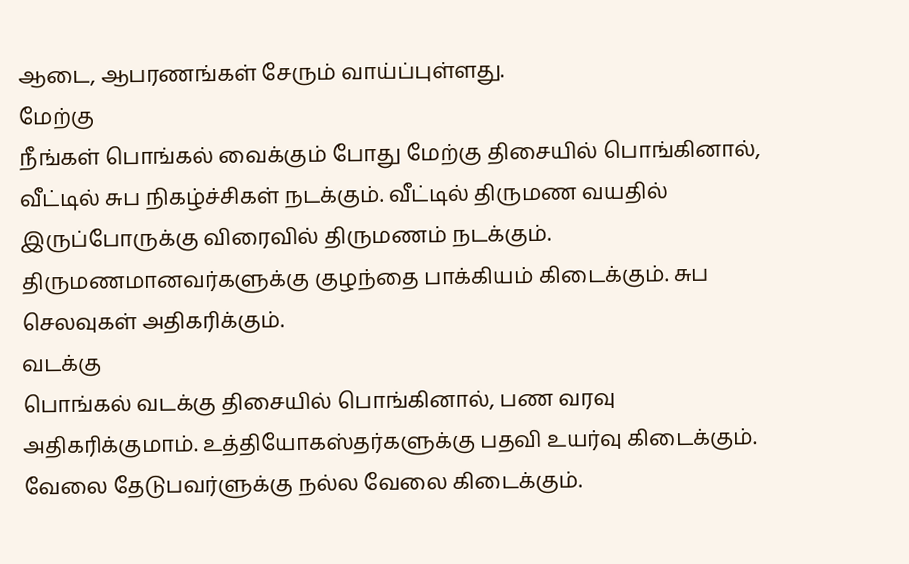ஆடை, ஆபரணங்கள் சேரும் வாய்ப்புள்ளது.
மேற்கு
நீங்கள் பொங்கல் வைக்கும் போது மேற்கு திசையில் பொங்கினால், வீட்டில் சுப நிகழ்ச்சிகள் நடக்கும். வீட்டில் திருமண வயதில் இருப்போருக்கு விரைவில் திருமணம் நடக்கும். திருமணமானவர்களுக்கு குழந்தை பாக்கியம் கிடைக்கும். சுப செலவுகள் அதிகரிக்கும்.
வடக்கு
பொங்கல் வடக்கு திசையில் பொங்கினால், பண வரவு அதிகரிக்குமாம். உத்தியோகஸ்தர்களுக்கு பதவி உயர்வு கிடைக்கும். வேலை தேடுபவர்ளுக்கு நல்ல வேலை கிடைக்கும்.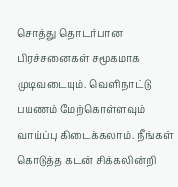சொத்து தொடர்பான பிரச்சனைகள் சமூகமாக முடிவடையும். வெளிநாட்டு பயணம் மேற்கொள்ளவும் வாய்ப்பு கிடைக்கலாம். நீங்கள் கொடுத்த கடன் சிக்கலின்றி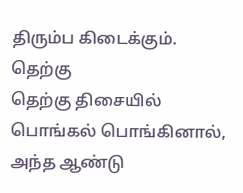திரும்ப கிடைக்கும்.
தெற்கு
தெற்கு திசையில் பொங்கல் பொங்கினால், அந்த ஆண்டு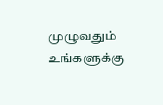முழுவதும் உங்களுக்கு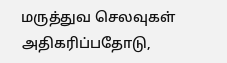மருத்துவ செலவுகள் அதிகரிப்பதோடு,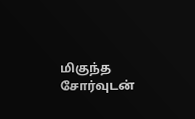மிகுந்த சோர்வுடன்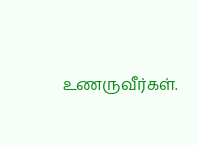உணருவீர்கள்.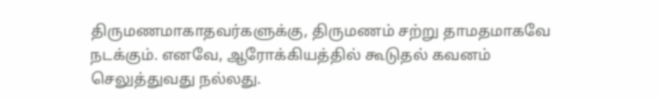திருமணமாகாதவர்களுக்கு, திருமணம் சற்று தாமதமாகவே நடக்கும். எனவே, ஆரோக்கியத்தில் கூடுதல் கவனம் செலுத்துவது நல்லது.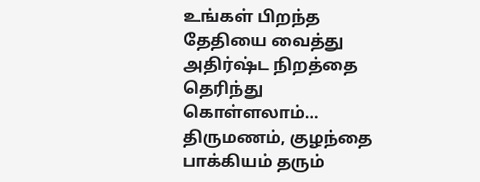உங்கள் பிறந்த தேதியை வைத்து அதிர்ஷ்ட நிறத்தை தெரிந்து கொள்ளலாம்…
திருமணம், குழந்தை பாக்கியம் தரும்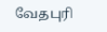வேதபுரி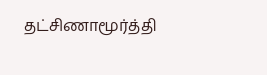தட்சிணாமூர்த்தி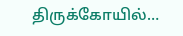திருக்கோயில்…